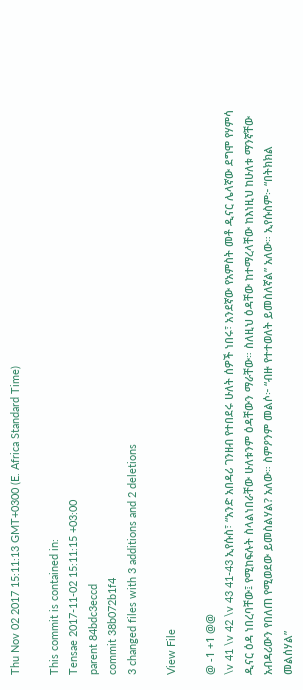Thu Nov 02 2017 15:11:13 GMT+0300 (E. Africa Standard Time)

This commit is contained in:
Tensae 2017-11-02 15:11:15 +03:00
parent 84bdc3eccd
commit 38b072b1f4
3 changed files with 3 additions and 2 deletions

View File

@ -1 +1 @@
\v 41 \v 42 \v 43 41-43 ኢየሱስ፣ “አንድ አበዳሪ ገንዘብ የተበደሩ ሁለት ሰዎች ነበሩ፣ አንደኛው የአምስት መቶ ዲናር ሌላኛው ደግሞ የሃምሳ ዲናር ዕዳ ነበረባቸው፤ የሚከፍሉት ስላልነበራቸው ሁለቱንም ዕዳቸውን ማራቸው። ስለዚህ ዕዳቸው ከተማረላቸው ከእነዚህ ከሁለቱ ማንኛቸው አብዳሪውን የበለጠ የሚወደው ይመስልሃል? አለው። ስምዖንም መልሶ፦ “ብዙ የተተወለት ይመስለኛል” አለው። ኢየሱስም፦ “በትክክል መልሰሃል”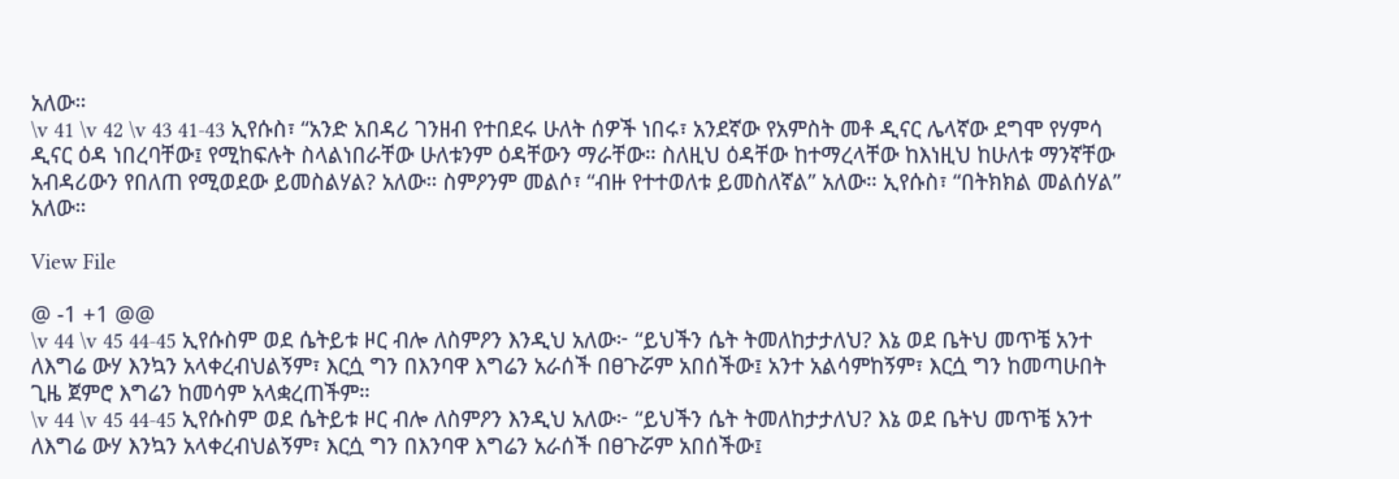አለው።
\v 41 \v 42 \v 43 41-43 ኢየሱስ፣ “አንድ አበዳሪ ገንዘብ የተበደሩ ሁለት ሰዎች ነበሩ፣ አንደኛው የአምስት መቶ ዲናር ሌላኛው ደግሞ የሃምሳ ዲናር ዕዳ ነበረባቸው፤ የሚከፍሉት ስላልነበራቸው ሁለቱንም ዕዳቸውን ማራቸው። ስለዚህ ዕዳቸው ከተማረላቸው ከእነዚህ ከሁለቱ ማንኛቸው አብዳሪውን የበለጠ የሚወደው ይመስልሃል? አለው። ስምዖንም መልሶ፣ “ብዙ የተተወለቱ ይመስለኛል” አለው። ኢየሱስ፣ “በትክክል መልሰሃል” አለው።

View File

@ -1 +1 @@
\v 44 \v 45 44-45 ኢየሱስም ወደ ሴትይቱ ዞር ብሎ ለስምዖን እንዲህ አለው፦ “ይህችን ሴት ትመለከታታለህ? እኔ ወደ ቤትህ መጥቼ አንተ ለእግሬ ውሃ እንኳን አላቀረብህልኝም፣ እርሷ ግን በእንባዋ እግሬን አራሰች በፀጉሯም አበሰችው፤ አንተ አልሳምከኝም፣ እርሷ ግን ከመጣሁበት ጊዜ ጀምሮ እግሬን ከመሳም አላቋረጠችም።
\v 44 \v 45 44-45 ኢየሱስም ወደ ሴትይቱ ዞር ብሎ ለስምዖን እንዲህ አለው፦ “ይህችን ሴት ትመለከታታለህ? እኔ ወደ ቤትህ መጥቼ አንተ ለእግሬ ውሃ እንኳን አላቀረብህልኝም፣ እርሷ ግን በእንባዋ እግሬን አራሰች በፀጉሯም አበሰችው፤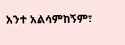አንተ አልሳምከኝም፣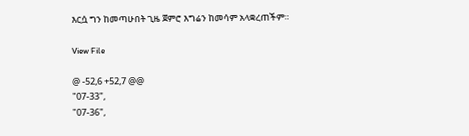እርሷ ግን ከመጣሁበት ጊዜ ጀምሮ እግሬን ከመሳም አላቋረጠችም።

View File

@ -52,6 +52,7 @@
"07-33",
"07-36",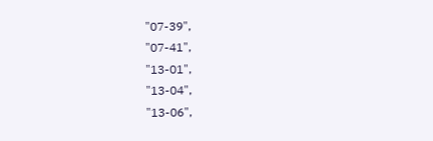"07-39",
"07-41",
"13-01",
"13-04",
"13-06",